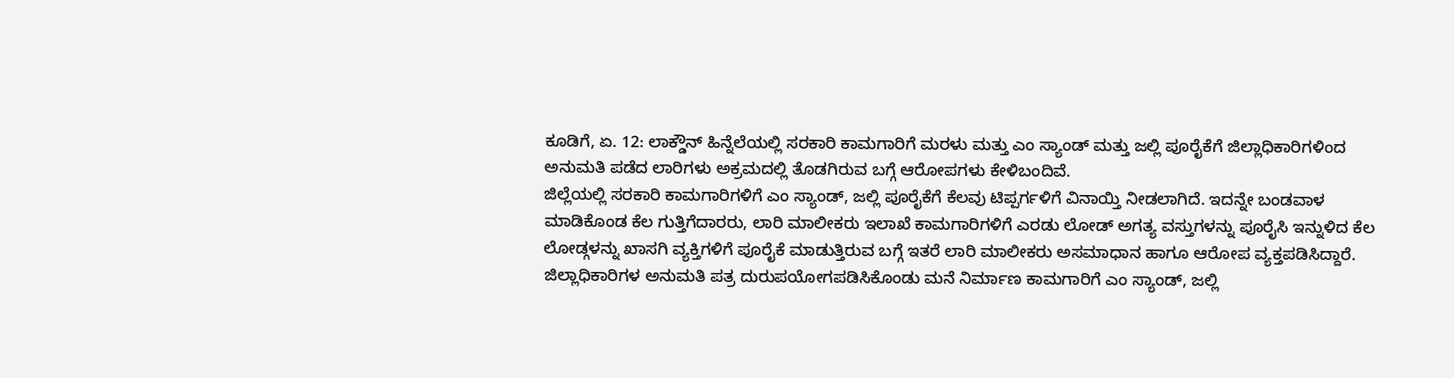ಕೂಡಿಗೆ, ಏ. 12: ಲಾಕ್ಡೌನ್ ಹಿನ್ನೆಲೆಯಲ್ಲಿ ಸರಕಾರಿ ಕಾಮಗಾರಿಗೆ ಮರಳು ಮತ್ತು ಎಂ ಸ್ಯಾಂಡ್ ಮತ್ತು ಜಲ್ಲಿ ಪೂರೈಕೆಗೆ ಜಿಲ್ಲಾಧಿಕಾರಿಗಳಿಂದ ಅನುಮತಿ ಪಡೆದ ಲಾರಿಗಳು ಅಕ್ರಮದಲ್ಲಿ ತೊಡಗಿರುವ ಬಗ್ಗೆ ಆರೋಪಗಳು ಕೇಳಿಬಂದಿವೆ.
ಜಿಲ್ಲೆಯಲ್ಲಿ ಸರಕಾರಿ ಕಾಮಗಾರಿಗಳಿಗೆ ಎಂ ಸ್ಯಾಂಡ್, ಜಲ್ಲಿ ಪೂರೈಕೆಗೆ ಕೆಲವು ಟಿಪ್ಪರ್ಗಳಿಗೆ ವಿನಾಯ್ತಿ ನೀಡಲಾಗಿದೆ. ಇದನ್ನೇ ಬಂಡವಾಳ ಮಾಡಿಕೊಂಡ ಕೆಲ ಗುತ್ತಿಗೆದಾರರು, ಲಾರಿ ಮಾಲೀಕರು ಇಲಾಖೆ ಕಾಮಗಾರಿಗಳಿಗೆ ಎರಡು ಲೋಡ್ ಅಗತ್ಯ ವಸ್ತುಗಳನ್ನು ಪೂರೈಸಿ ಇನ್ನುಳಿದ ಕೆಲ ಲೋಡ್ಗಳನ್ನು ಖಾಸಗಿ ವ್ಯಕ್ತಿಗಳಿಗೆ ಪೂರೈಕೆ ಮಾಡುತ್ತಿರುವ ಬಗ್ಗೆ ಇತರೆ ಲಾರಿ ಮಾಲೀಕರು ಅಸಮಾಧಾನ ಹಾಗೂ ಆರೋಪ ವ್ಯಕ್ತಪಡಿಸಿದ್ದಾರೆ. ಜಿಲ್ಲಾಧಿಕಾರಿಗಳ ಅನುಮತಿ ಪತ್ರ ದುರುಪಯೋಗಪಡಿಸಿಕೊಂಡು ಮನೆ ನಿರ್ಮಾಣ ಕಾಮಗಾರಿಗೆ ಎಂ ಸ್ಯಾಂಡ್, ಜಲ್ಲಿ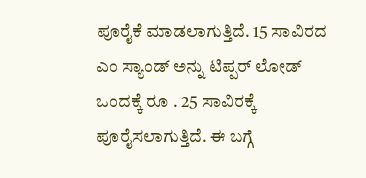ಪೂರೈಕೆ ಮಾಡಲಾಗುತ್ತಿದೆ. 15 ಸಾವಿರದ ಎಂ ಸ್ಯಾಂಡ್ ಅನ್ನು ಟಿಪ್ಪರ್ ಲೋಡ್ ಒಂದಕ್ಕೆ ರೂ . 25 ಸಾವಿರಕ್ಕೆ ಪೂರೈಸಲಾಗುತ್ತಿದೆ. ಈ ಬಗ್ಗೆ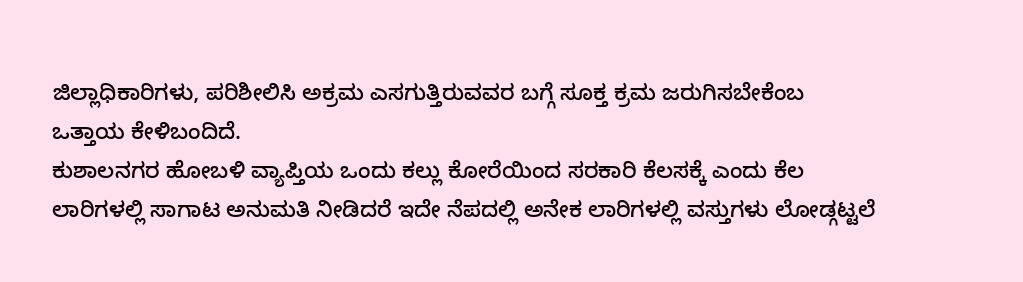ಜಿಲ್ಲಾಧಿಕಾರಿಗಳು, ಪರಿಶೀಲಿಸಿ ಅಕ್ರಮ ಎಸಗುತ್ತಿರುವವರ ಬಗ್ಗೆ ಸೂಕ್ತ ಕ್ರಮ ಜರುಗಿಸಬೇಕೆಂಬ ಒತ್ತಾಯ ಕೇಳಿಬಂದಿದೆ.
ಕುಶಾಲನಗರ ಹೋಬಳಿ ವ್ಯಾಪ್ತಿಯ ಒಂದು ಕಲ್ಲು ಕೋರೆಯಿಂದ ಸರಕಾರಿ ಕೆಲಸಕ್ಕೆ ಎಂದು ಕೆಲ ಲಾರಿಗಳಲ್ಲಿ ಸಾಗಾಟ ಅನುಮತಿ ನೀಡಿದರೆ ಇದೇ ನೆಪದಲ್ಲಿ ಅನೇಕ ಲಾರಿಗಳಲ್ಲಿ ವಸ್ತುಗಳು ಲೋಡ್ಗಟ್ಟಲೆ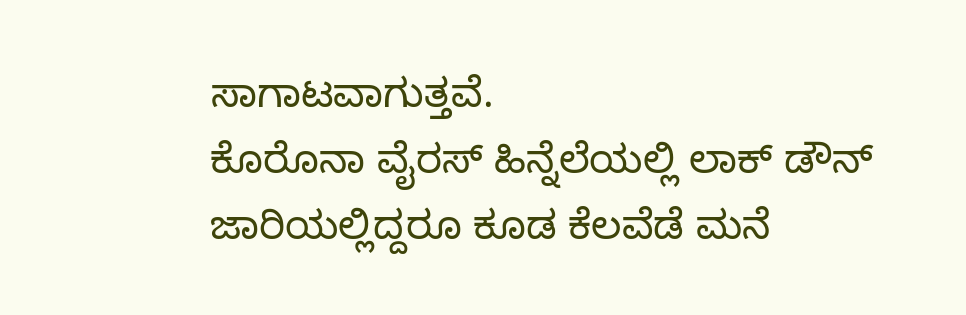ಸಾಗಾಟವಾಗುತ್ತವೆ.
ಕೊರೊನಾ ವೈರಸ್ ಹಿನ್ನೆಲೆಯಲ್ಲಿ ಲಾಕ್ ಡೌನ್ ಜಾರಿಯಲ್ಲಿದ್ದರೂ ಕೂಡ ಕೆಲವೆಡೆ ಮನೆ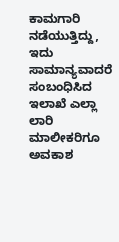ಕಾಮಗಾರಿ ನಡೆಯುತ್ತಿದ್ದು, ಇದು ಸಾಮಾನ್ಯವಾದರೆ ಸಂಬಂಧಿಸಿದ ಇಲಾಖೆ ಎಲ್ಲಾ ಲಾರಿ ಮಾಲೀಕರಿಗೂ ಅವಕಾಶ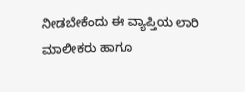ನೀಡಬೇಕೆಂದು ಈ ವ್ಯಾಪ್ತಿಯ ಲಾರಿ ಮಾಲೀಕರು ಹಾಗೂ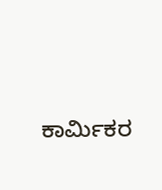ಕಾರ್ಮಿಕರ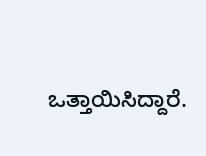ಒತ್ತಾಯಿಸಿದ್ದಾರೆ.